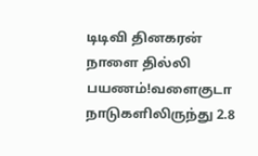டிடிவி தினகரன் நாளை தில்லி பயணம்!வளைகுடா நாடுகளிலிருந்து 2.8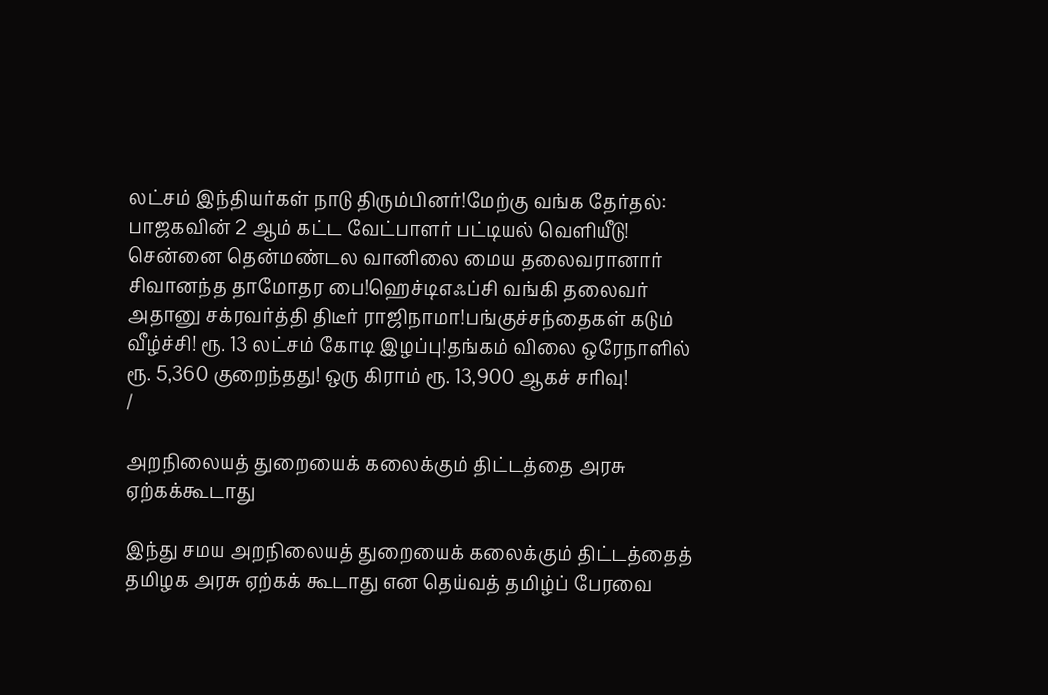லட்சம் இந்தியர்கள் நாடு திரும்பினர்!மேற்கு வங்க தேர்தல்: பாஜகவின் 2 ஆம் கட்ட வேட்பாளர் பட்டியல் வெளியீடு! சென்னை தென்மண்டல வானிலை மைய தலைவரானார் சிவானந்த தாமோதர பை!ஹெச்டிஎஃப்சி வங்கி தலைவர் அதானு சக்ரவர்த்தி திடீர் ராஜிநாமா!பங்குச்சந்தைகள் கடும் வீழ்ச்சி! ரூ. 13 லட்சம் கோடி இழப்பு!தங்கம் விலை ஒரேநாளில் ரூ. 5,360 குறைந்தது! ஒரு கிராம் ரூ. 13,900 ஆகச் சரிவு!
/

அறநிலையத் துறையைக் கலைக்கும் திட்டத்தை அரசு ஏற்கக்கூடாது

இந்து சமய அறநிலையத் துறையைக் கலைக்கும் திட்டத்தைத் தமிழக அரசு ஏற்கக் கூடாது என தெய்வத் தமிழ்ப் பேரவை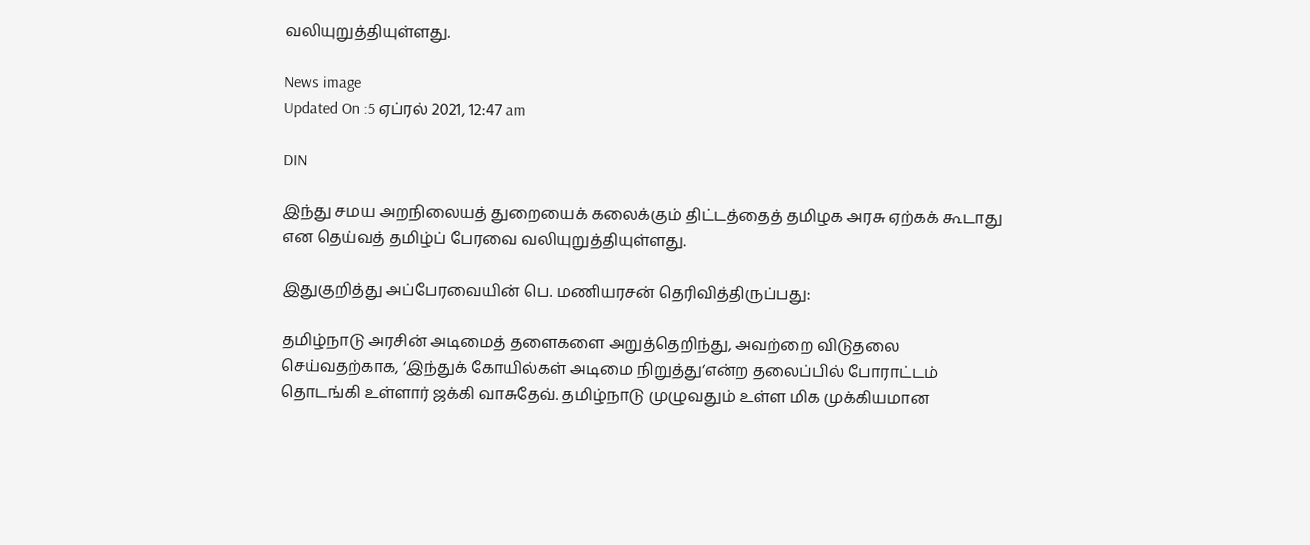வலியுறுத்தியுள்ளது.

News image
Updated On :5 ஏப்ரல் 2021, 12:47 am

DIN

இந்து சமய அறநிலையத் துறையைக் கலைக்கும் திட்டத்தைத் தமிழக அரசு ஏற்கக் கூடாது என தெய்வத் தமிழ்ப் பேரவை வலியுறுத்தியுள்ளது.

இதுகுறித்து அப்பேரவையின் பெ. மணியரசன் தெரிவித்திருப்பது:

தமிழ்நாடு அரசின் அடிமைத் தளைகளை அறுத்தெறிந்து, அவற்றை விடுதலை செய்வதற்காக, ‘இந்துக் கோயில்கள் அடிமை நிறுத்து‘என்ற தலைப்பில் போராட்டம் தொடங்கி உள்ளார் ஜக்கி வாசுதேவ். தமிழ்நாடு முழுவதும் உள்ள மிக முக்கியமான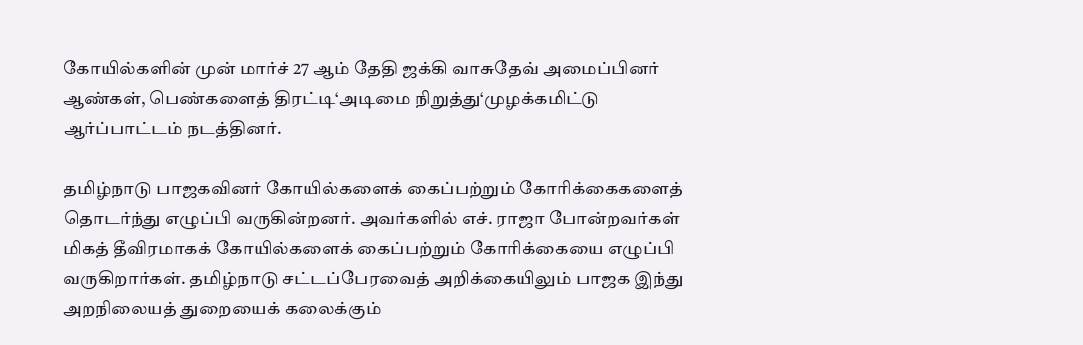கோயில்களின் முன் மார்ச் 27 ஆம் தேதி ஜக்கி வாசுதேவ் அமைப்பினர் ஆண்கள், பெண்களைத் திரட்டி‘அடிமை நிறுத்து‘முழக்கமிட்டு ஆர்ப்பாட்டம் நடத்தினர்.

தமிழ்நாடு பாஜகவினர் கோயில்களைக் கைப்பற்றும் கோரிக்கைகளைத் தொடர்ந்து எழுப்பி வருகின்றனர். அவர்களில் எச். ராஜா போன்றவர்கள் மிகத் தீவிரமாகக் கோயில்களைக் கைப்பற்றும் கோரிக்கையை எழுப்பி வருகிறார்கள். தமிழ்நாடு சட்டப்பேரவைத் அறிக்கையிலும் பாஜக இந்து அறநிலையத் துறையைக் கலைக்கும்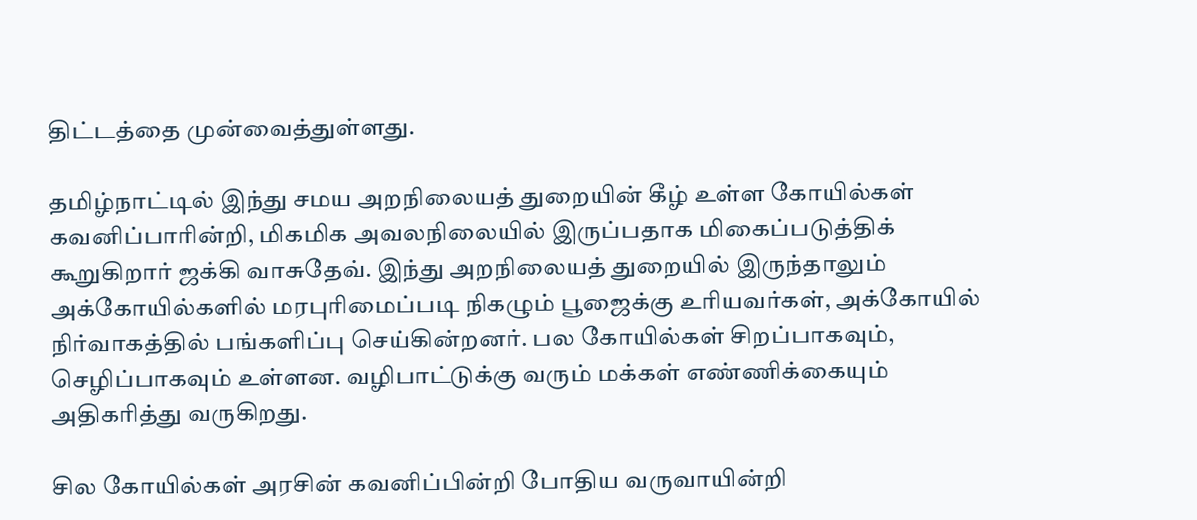திட்டத்தை முன்வைத்துள்ளது.

தமிழ்நாட்டில் இந்து சமய அறநிலையத் துறையின் கீழ் உள்ள கோயில்கள் கவனிப்பாரின்றி, மிகமிக அவலநிலையில் இருப்பதாக மிகைப்படுத்திக் கூறுகிறார் ஜக்கி வாசுதேவ். இந்து அறநிலையத் துறையில் இருந்தாலும் அக்கோயில்களில் மரபுரிமைப்படி நிகழும் பூஜைக்கு உரியவர்கள், அக்கோயில் நிர்வாகத்தில் பங்களிப்பு செய்கின்றனர். பல கோயில்கள் சிறப்பாகவும், செழிப்பாகவும் உள்ளன. வழிபாட்டுக்கு வரும் மக்கள் எண்ணிக்கையும் அதிகரித்து வருகிறது.

சில கோயில்கள் அரசின் கவனிப்பின்றி போதிய வருவாயின்றி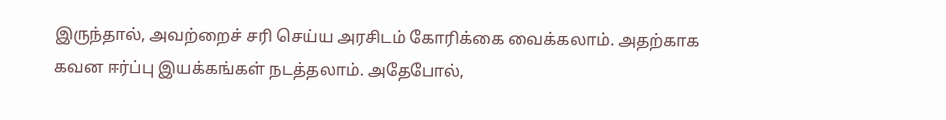இருந்தால், அவற்றைச் சரி செய்ய அரசிடம் கோரிக்கை வைக்கலாம். அதற்காக கவன ஈர்ப்பு இயக்கங்கள் நடத்தலாம். அதேபோல்,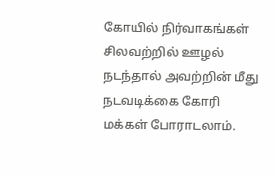கோயில் நிர்வாகங்கள் சிலவற்றில் ஊழல் நடந்தால் அவற்றின் மீது நடவடிக்கை கோரி மக்கள் போராடலாம்.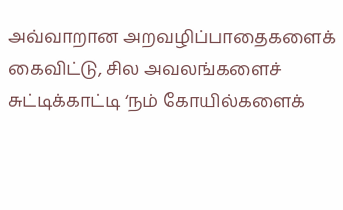அவ்வாறான அறவழிப்பாதைகளைக் கைவிட்டு, சில அவலங்களைச் சுட்டிக்காட்டி ‘நம் கோயில்களைக்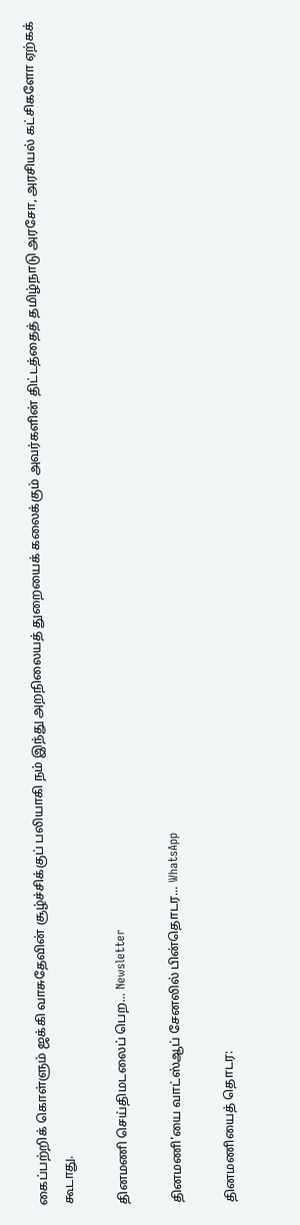கைப்பற்றிக் கொள்ளும் ஜக்கி வாசுதேவின் சூழ்ச்சிக்குப் பலியாகி நம் இந்து அறநிலையத் துறையைக் கலைக்கும் அவர்களின் திட்டத்தைத் தமிழ்நாடு அரசோ, அரசியல் கட்சிகளோ ஏற்கக் கூடாது.

தினமணி செய்திமடலைப் பெற... Newsletter

தினமணி'யை வாட்ஸ்ஆப் சேனலில் பின்தொடர... WhatsApp

தினமணியைத் தொடர: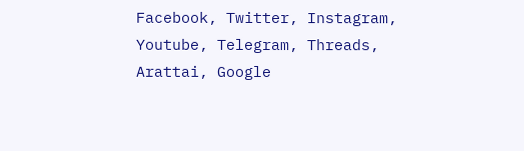Facebook, Twitter, Instagram, Youtube, Telegram, Threads, Arattai, Google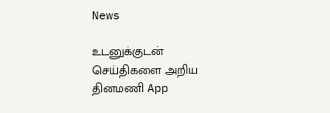News

உடனுக்குடன் செய்திகளை அறிய தினமணி App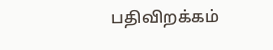பதிவிறக்கம்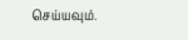செய்யவும்.